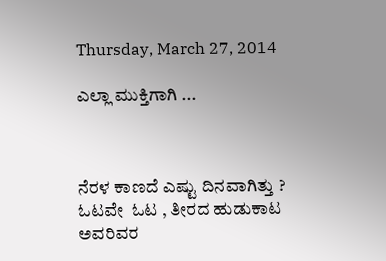Thursday, March 27, 2014

ಎಲ್ಲಾ ಮುಕ್ತಿಗಾಗಿ ...



ನೆರಳ ಕಾಣದೆ ಎಷ್ಟು ದಿನವಾಗಿತ್ತು ?
ಓಟವೇ  ಓಟ , ತೀರದ ಹುಡುಕಾಟ
ಅವರಿವರ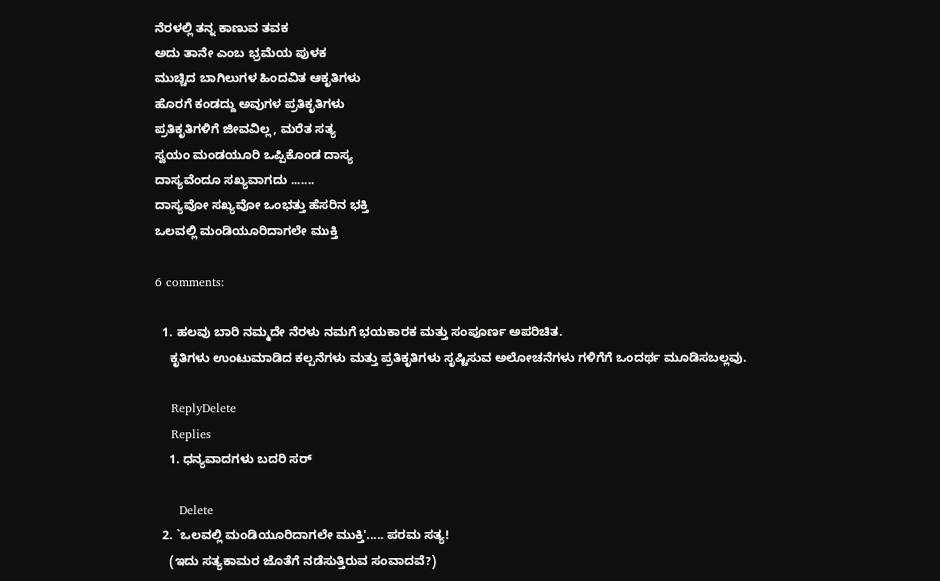ನೆರಳಲ್ಲಿ ತನ್ನ ಕಾಣುವ ತವಕ
ಅದು ತಾನೇ ಎಂಬ ಭ್ರಮೆಯ ಪುಳಕ
ಮುಚ್ಚಿದ ಬಾಗಿಲುಗಳ ಹಿಂದವಿತ ಆಕೃತಿಗಳು
ಹೊರಗೆ ಕಂಡದ್ದು ಅವುಗಳ ಪ್ರತಿಕೃತಿಗಳು
ಪ್ರತಿಕೃತಿಗಳಿಗೆ ಜೀವವಿಲ್ಲ, ಮರೆತ ಸತ್ಯ
ಸ್ವಯಂ ಮಂಡಯೂರಿ ಒಪ್ಪಿಕೊಂಡ ದಾಸ್ಯ
ದಾಸ್ಯವೆಂದೂ ಸಖ್ಯವಾಗದು .......
ದಾಸ್ಯವೋ ಸಖ್ಯವೋ ಒಂಭತ್ತು ಹೆಸರಿನ ಭಕ್ತಿ
ಒಲವಲ್ಲಿ ಮಂಡಿಯೂರಿದಾಗಲೇ ಮುಕ್ತಿ

6 comments:

  1. ಹಲವು ಬಾರಿ ನಮ್ಮದೇ ನೆರಳು ನಮಗೆ ಭಯಕಾರಕ ಮತ್ತು ಸಂಪೂರ್ಣ ಅಪರಿಚಿತ.
    ಕೃತಿಗಳು ಉಂಟುಮಾಡಿದ ಕಲ್ಪನೆಗಳು ಮತ್ತು ಪ್ರತಿಕೃತಿಗಳು ಸೃಷ್ಟಿಸುವ ಅಲೋಚನೆಗಳು ಗಳಿಗೆಗೆ ಒಂದರ್ಥ ಮೂಡಿಸಬಲ್ಲವು.

    ReplyDelete
    Replies
    1. ಧನ್ಯವಾದಗಳು ಬದರಿ ಸರ್

      Delete
  2. `ಒಲವಲ್ಲಿ ಮಂಡಿಯೂರಿದಾಗಲೇ ಮುಕ್ತಿ'..... ಪರಮ ಸತ್ಯ!
    (ಇದು ಸತ್ಯಕಾಮರ ಜೊತೆಗೆ ನಡೆಸುತ್ತಿರುವ ಸಂವಾದವೆ?)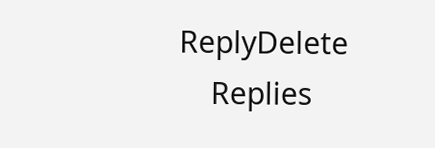ReplyDelete
    Replies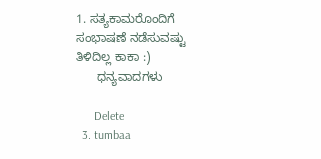1. ಸತ್ಯಕಾಮರೊಂದಿಗೆ ಸಂಭಾಷಣೆ ನಡೆಸುವಷ್ಟು ತಿಳಿದಿಲ್ಲ ಕಾಕಾ :)
      ಧನ್ಯವಾದಗಳು

      Delete
  3. tumbaa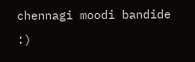chennagi moodi bandide :)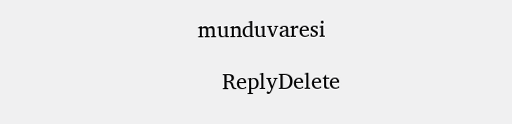munduvaresi

    ReplyDelete